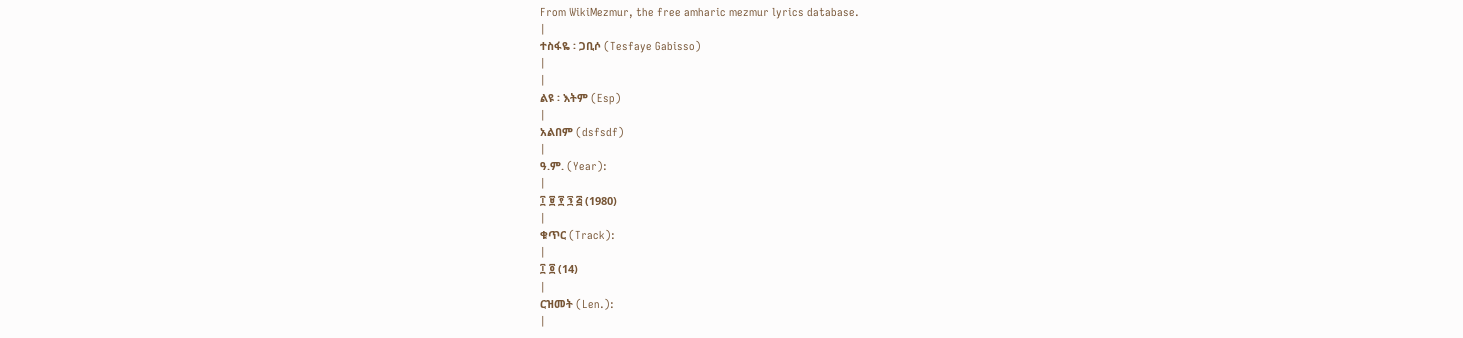From WikiMezmur, the free amharic mezmur lyrics database.
|
ተስፋዬ ፡ ጋቢሶ (Tesfaye Gabisso)
|
|
ልዩ ፡ እትም (Esp)
|
አልበም (dsfsdf)
|
ዓ.ም. (Year):
|
፲ ፱ ፻ ፺ ፭ (1980)
|
ቁጥር (Track):
|
፲ ፬ (14)
|
ርዝመት (Len.):
|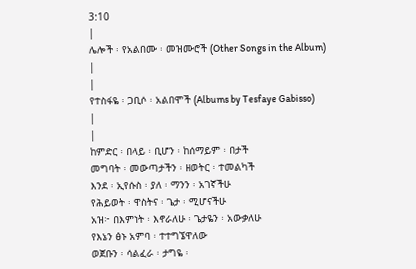3:10
|
ሌሎች ፡ የአልበሙ ፡ መዝሙሮች (Other Songs in the Album)
|
|
የተስፋዬ ፡ ጋቢሶ ፡ አልበሞች (Albums by Tesfaye Gabisso)
|
|
ከምድር ፡ በላይ ፡ ቢሆን ፡ ከሰማይም ፡ በታች
መግባት ፡ መውጣታችን ፡ ዘወትር ፡ ተመልካች
እንደ ፡ ኢየሱስ ፡ ያለ ፡ ማንን ፡ አገኛችሁ
የሕይወት ፡ ዋስትና ፡ ጌታ ፡ ሚሆናችሁ
አዝ፦ በእምነት ፡ እኖራለሁ ፡ ጌታዬን ፡ አውቃለሁ
የእኔን ፅኑ አምባ ፡ ተተግኜዋለው
ወጀቡን ፡ ሳልፈራ ፡ ታግዬ ፡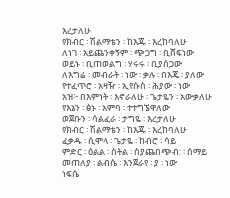እረታለሁ
የክብር ፡ ሽልማቴን ፡ ከእጁ ፡ እረከባለሁ
ለነገ ፡ አይጨንቀኝም ፡ ጭጋግ ፡ ቢሸፍነው
ወይኑ ፡ ቢጠወልግ ፡ ሃሩሩ ፡ ቢያሰጋው
ለእግሬ ፡ መብራት ፡ ነው ፡ ቃሉ ፡ በእጄ ፡ ያለው
የተፈጥሮ ፡ አዛዥ ፡ ኢየሱስ ፡ ሕያው ፡ ነው
አዝ፦ በእምነት ፡ እኖራለሁ ፡ ጌታዬን ፡ አውቃለሁ
የእኔን ፡ ፅኑ ፡ አምባ ፡ ተተግኜዋለው
ወጀቡን ፡ ሳልፈራ ፡ ታግዬ ፡ እረታለሁ
የክብር ፡ ሽልማቴን ፡ ከእጁ ፡ እረከባለሁ
ፈቃዱ ፡ ሲሞላ ፡ ጌታዬ ፡ ከብሮ ፡ ሳይ
ምድር ፡ ዕልል ፡ ስትል ፡ ስያጨበጭብ: ፡ ሰማይ
መጠለያ ፡ ልብሴ ፡ እንጀራየ ፡ ያ ፡ ነው
ነፍሴ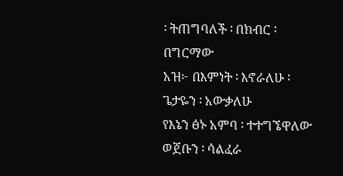፡ ትጠግባለች ፡ በክብር ፡ በግርማው
አዝ፦ በእምነት ፡ እኖራለሁ ፡ ጌታዬን ፡ አውቃለሁ
የእኔን ፅኑ አምባ ፡ ተተግኜዋለው
ወጀቡን ፡ ሳልፈራ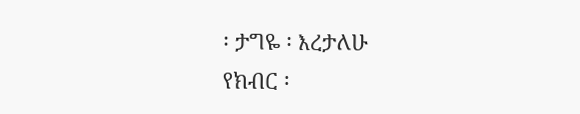፡ ታግዬ ፡ እረታለሁ
የክብር ፡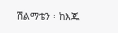ሽልማቴን ፡ ከእጁ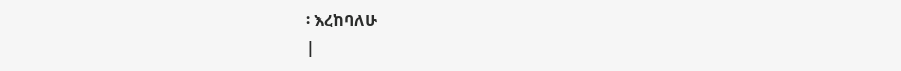፡ እረከባለሁ
|